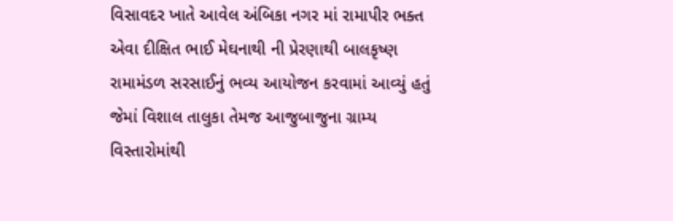વિસાવદર ખાતે આવેલ અંબિકા નગર માં રામાપીર ભક્ત એવા દીક્ષિત ભાઈ મેઘનાથી ની પ્રેરણાથી બાલકૃષ્ણ રામામંડળ સરસાઈનું ભવ્ય આયોજન કરવામાં આવ્યું હતું જેમાં વિશાલ તાલુકા તેમજ આજુબાજુના ગ્રામ્ય વિસ્તારોમાંથી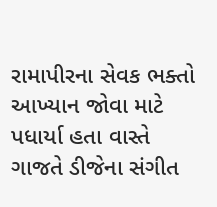રામાપીરના સેવક ભક્તો આખ્યાન જોવા માટે પધાર્યા હતા વાસ્તે ગાજતે ડીજેના સંગીત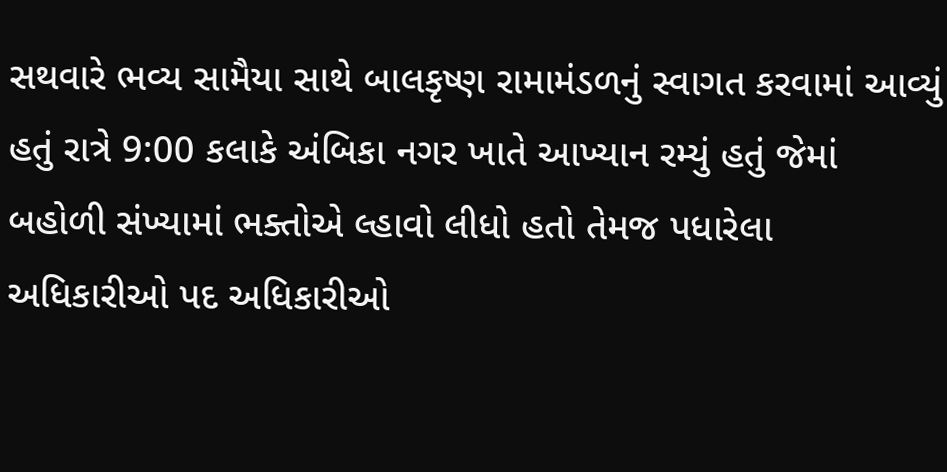સથવારે ભવ્ય સામૈયા સાથે બાલકૃષ્ણ રામામંડળનું સ્વાગત કરવામાં આવ્યું હતું રાત્રે 9:00 કલાકે અંબિકા નગર ખાતે આખ્યાન રમ્યું હતું જેમાં બહોળી સંખ્યામાં ભક્તોએ લ્હાવો લીધો હતો તેમજ પધારેલા અધિકારીઓ પદ અધિકારીઓ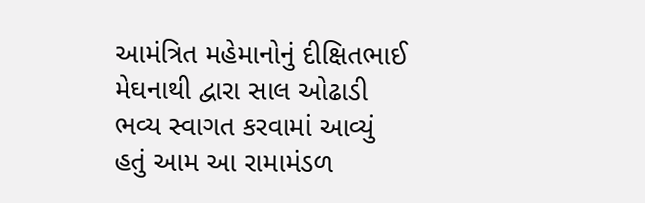આમંત્રિત મહેમાનોનું દીક્ષિતભાઈ મેઘનાથી દ્વારા સાલ ઓઢાડી ભવ્ય સ્વાગત કરવામાં આવ્યું હતું આમ આ રામામંડળ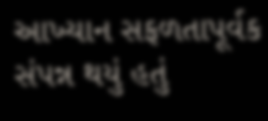આખ્યાન સફળતાપૂર્વક સંપન્ન થયું હતું